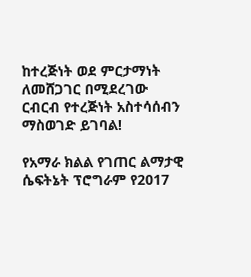ከተረጅነት ወደ ምርታማነት ለመሸጋገር በሚደረገው ርብርብ የተረጅነት አስተሳሰብን ማስወገድ ይገባል!

የአማራ ክልል የገጠር ልማታዊ ሴፍትኔት ፕሮግራም የ2017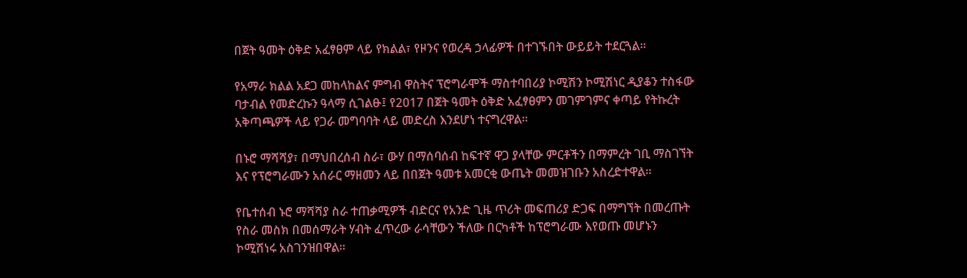በጀት ዓመት ዕቅድ አፈፃፀም ላይ የክልል፣ የዞንና የወረዳ ኃላፊዎች በተገኙበት ውይይት ተደርጓል፡፡

የአማራ ክልል አደጋ መከላከልና ምግብ ዋስትና ፕሮግራሞች ማስተባበሪያ ኮሚሽን ኮሚሽነር ዲያቆን ተስፋው ባታብል የመድረኩን ዓላማ ሲገልፁ፤ የ2017 በጀት ዓመት ዕቅድ አፈፃፀምን መገምገምና ቀጣይ የትኩረት አቅጣጫዎች ላይ የጋራ መግባባት ላይ መድረስ እንደሆነ ተናግረዋል፡፡

በኑሮ ማሻሻያ፣ በማህበረሰብ ስራ፣ ውሃ በማሰባሰብ ከፍተኛ ዋጋ ያላቸው ምርቶችን በማምረት ገቢ ማስገኘት እና የፕሮግራሙን አሰራር ማዘመን ላይ በበጀት ዓመቱ አመርቂ ውጤት መመዝገቡን አስረድተዋል፡፡

የቤተሰብ ኑሮ ማሻሻያ ስራ ተጠቃሚዎች ብድርና የአንድ ጊዜ ጥሪት መፍጠሪያ ድጋፍ በማግኘት በመረጡት የስራ መስክ በመሰማራት ሃብት ፈጥረው ራሳቸውን ችለው በርካቶች ከፕሮግራሙ እየወጡ መሆኑን ኮሚሽነሩ አስገንዝበዋል፡፡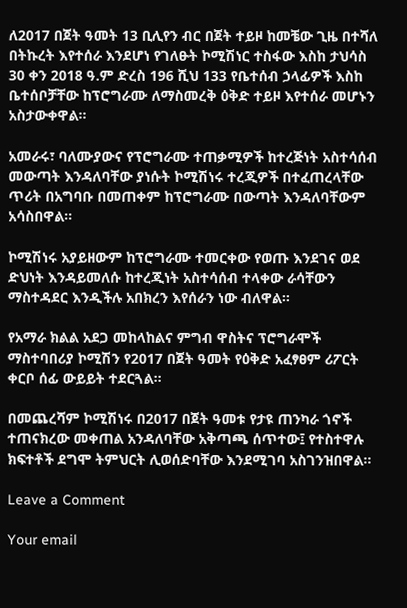ለ2017 በጀት ዓመት 13 ቢሊየን ብር በጀት ተይዞ ከመቼው ጊዜ በተሻለ በትኩረት እየተሰራ እንደሆነ የገለፁት ኮሚሽነር ተስፋው እስከ ታህሳስ 30 ቀን 2018 ዓ.ም ድረስ 196 ሺህ 133 የቤተሰብ ኃላፊዎች እስከ ቤተሰቦቻቸው ከፕሮግራሙ ለማስመረቅ ዕቅድ ተይዞ እየተሰራ መሆኑን አስታውቀዋል፡፡

አመራሩ፣ ባለሙያውና የፕሮግራሙ ተጠቃሚዎች ከተረጅነት አስተሳሰብ መውጣት እንዳለባቸው ያነሱት ኮሚሽነሩ ተረጂዎች በተፈጠረላቸው ጥሪት በአግባቡ በመጠቀም ከፕሮግራሙ በውጣት እንዳለባቸውም አሳስበዋል፡፡

ኮሚሽነሩ አያይዘውም ከፕሮግራሙ ተመርቀው የወጡ እንደገና ወደ ድህነት እንዳይመለሱ ከተረጂነት አስተሳሰብ ተላቀው ራሳቸውን ማስተዳደር እንዲችሉ አበክረን እየሰራን ነው ብለዋል፡፡

የአማራ ክልል አደጋ መከላከልና ምግብ ዋስትና ፕሮግራሞች ማስተባበሪያ ኮሚሽን የ2017 በጀት ዓመት የዕቅድ አፈፃፀም ሪፖርት ቀርቦ ሰፊ ውይይት ተደርጓል፡፡

በመጨረሻም ኮሚሽነሩ በ2017 በጀት ዓመቱ የታዩ ጠንካራ ጎኖች ተጠናክረው መቀጠል አንዳለባቸው አቅጣጫ ሰጥተው፤ የተስተዋሉ ክፍተቶች ደግሞ ትምህርት ሊወሰድባቸው እንደሚገባ አስገንዝበዋል፡፡

Leave a Comment

Your email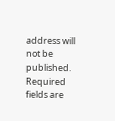address will not be published. Required fields are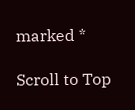marked *

Scroll to Top